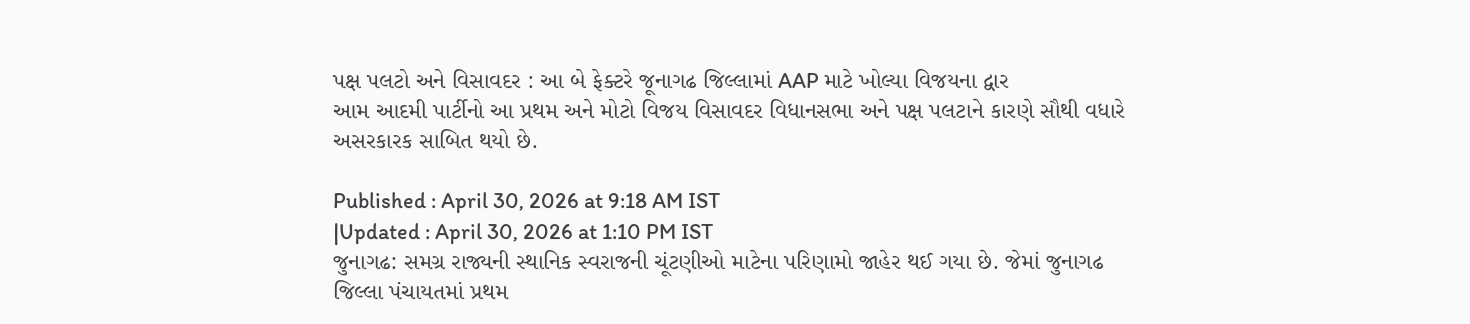પક્ષ પલટો અને વિસાવદર : આ બે ફેક્ટરે જૂનાગઢ જિલ્લામાં AAP માટે ખોલ્યા વિજયના દ્વાર
આમ આદમી પાર્ટીનો આ પ્રથમ અને મોટો વિજય વિસાવદર વિધાનસભા અને પક્ષ પલટાને કારણે સૌથી વધારે અસરકારક સાબિત થયો છે.

Published : April 30, 2026 at 9:18 AM IST
|Updated : April 30, 2026 at 1:10 PM IST
જુનાગઢ: સમગ્ર રાજ્યની સ્થાનિક સ્વરાજની ચૂંટણીઓ માટેના પરિણામો જાહેર થઈ ગયા છે. જેમાં જુનાગઢ જિલ્લા પંચાયતમાં પ્રથમ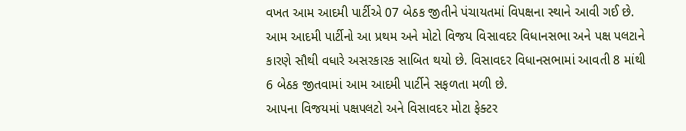વખત આમ આદમી પાર્ટીએ 07 બેઠક જીતીને પંચાયતમાં વિપક્ષના સ્થાને આવી ગઈ છે. આમ આદમી પાર્ટીનો આ પ્રથમ અને મોટો વિજય વિસાવદર વિધાનસભા અને પક્ષ પલટાને કારણે સૌથી વધારે અસરકારક સાબિત થયો છે. વિસાવદર વિધાનસભામાં આવતી 8 માંથી 6 બેઠક જીતવામાં આમ આદમી પાર્ટીને સફળતા મળી છે.
આપના વિજયમાં પક્ષપલટો અને વિસાવદર મોટા ફેક્ટર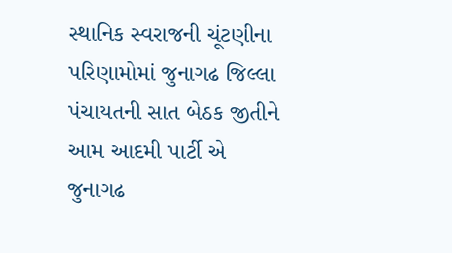સ્થાનિક સ્વરાજની ચૂંટણીના પરિણામોમાં જુનાગઢ જિલ્લા પંચાયતની સાત બેઠક જીતીને આમ આદમી પાર્ટી એ જુનાગઢ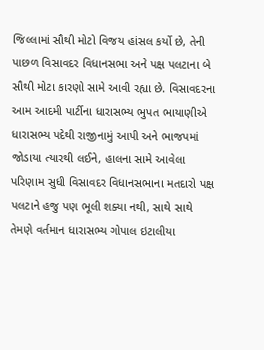જિલ્લામાં સૌથી મોટો વિજય હાંસલ કર્યો છે, તેની પાછળ વિસાવદર વિધાનસભા અને પક્ષ પલટાના બે સૌથી મોટા કારણો સામે આવી રહ્યા છે. વિસાવદરના આમ આદમી પાર્ટીના ધારાસભ્ય ભુપત ભાયાણીએ ધારાસભ્ય પદેથી રાજીનામું આપી અને ભાજપમાં જોડાયા ત્યારથી લઈને, હાલના સામે આવેલા પરિણામ સુધી વિસાવદર વિધાનસભાના મતદારો પક્ષ પલટાને હજુ પણ ભૂલી શક્યા નથી, સાથે સાથે તેમણે વર્તમાન ધારાસભ્ય ગોપાલ ઇટાલીયા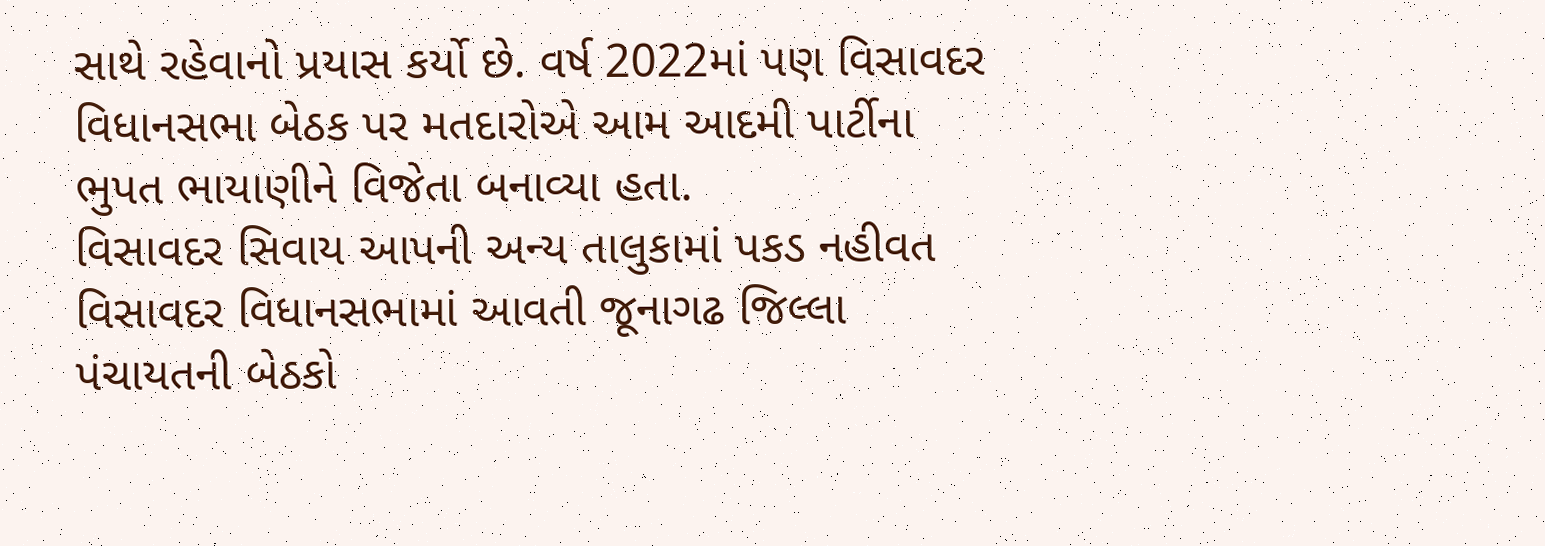સાથે રહેવાનો પ્રયાસ કર્યો છે. વર્ષ 2022માં પણ વિસાવદર વિધાનસભા બેઠક પર મતદારોએ આમ આદમી પાર્ટીના ભુપત ભાયાણીને વિજેતા બનાવ્યા હતા.
વિસાવદર સિવાય આપની અન્ય તાલુકામાં પકડ નહીવત
વિસાવદર વિધાનસભામાં આવતી જૂનાગઢ જિલ્લા પંચાયતની બેઠકો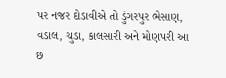પર નજર દોડાવીએ તો ડુંગરપુર ભેસાણ, વડાલ, ચુડા, કાલસારી અને મોણપરી આ છ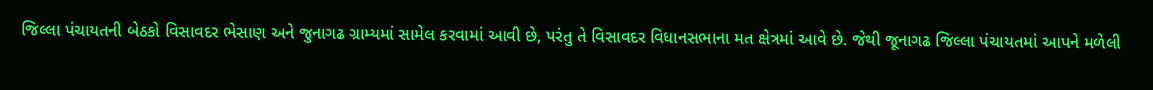જિલ્લા પંચાયતની બેઠકો વિસાવદર ભેસાણ અને જુનાગઢ ગ્રામ્યમાં સામેલ કરવામાં આવી છે, પરંતુ તે વિસાવદર વિધાનસભાના મત ક્ષેત્રમાં આવે છે. જેથી જૂનાગઢ જિલ્લા પંચાયતમાં આપને મળેલી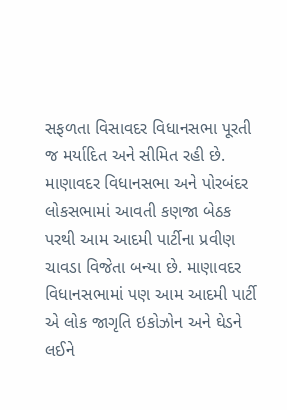સફળતા વિસાવદર વિધાનસભા પૂરતી જ મર્યાદિત અને સીમિત રહી છે. માણાવદર વિધાનસભા અને પોરબંદર લોકસભામાં આવતી કણજા બેઠક પરથી આમ આદમી પાર્ટીના પ્રવીણ ચાવડા વિજેતા બન્યા છે. માણાવદર વિધાનસભામાં પણ આમ આદમી પાર્ટી એ લોક જાગૃતિ ઇકોઝોન અને ઘેડને લઈને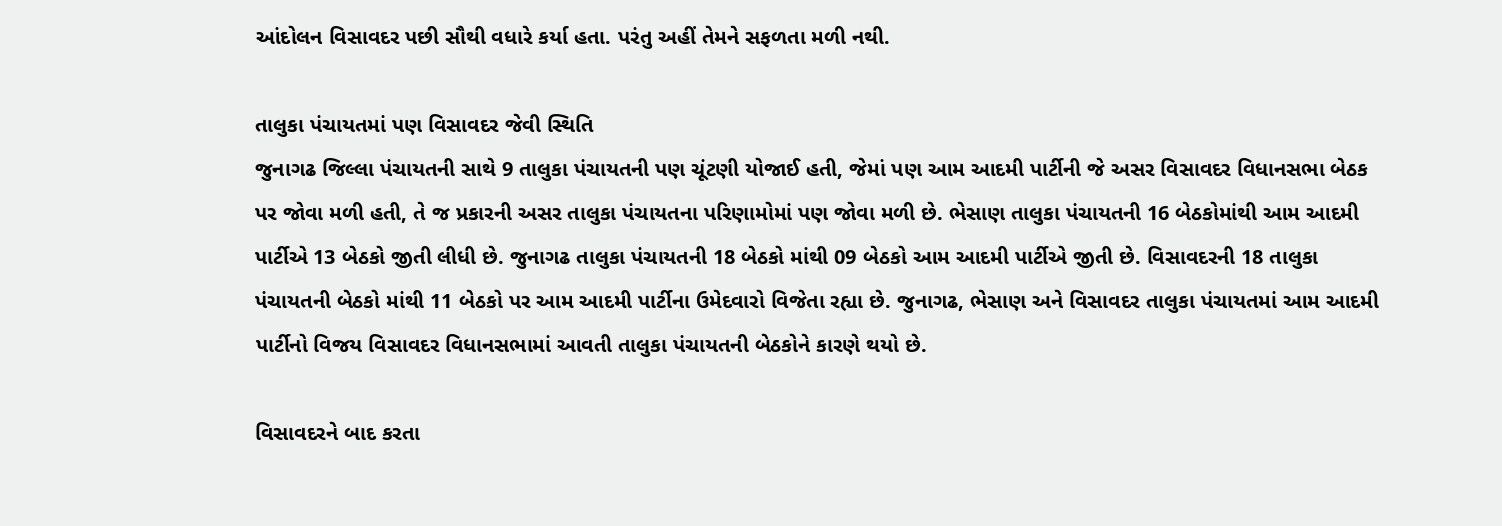આંદોલન વિસાવદર પછી સૌથી વધારે કર્યા હતા. પરંતુ અહીં તેમને સફળતા મળી નથી.

તાલુકા પંચાયતમાં પણ વિસાવદર જેવી સ્થિતિ
જુનાગઢ જિલ્લા પંચાયતની સાથે 9 તાલુકા પંચાયતની પણ ચૂંટણી યોજાઈ હતી, જેમાં પણ આમ આદમી પાર્ટીની જે અસર વિસાવદર વિધાનસભા બેઠક પર જોવા મળી હતી, તે જ પ્રકારની અસર તાલુકા પંચાયતના પરિણામોમાં પણ જોવા મળી છે. ભેસાણ તાલુકા પંચાયતની 16 બેઠકોમાંથી આમ આદમી પાર્ટીએ 13 બેઠકો જીતી લીધી છે. જુનાગઢ તાલુકા પંચાયતની 18 બેઠકો માંથી 09 બેઠકો આમ આદમી પાર્ટીએ જીતી છે. વિસાવદરની 18 તાલુકા પંચાયતની બેઠકો માંથી 11 બેઠકો પર આમ આદમી પાર્ટીના ઉમેદવારો વિજેતા રહ્યા છે. જુનાગઢ, ભેસાણ અને વિસાવદર તાલુકા પંચાયતમાં આમ આદમી પાર્ટીનો વિજય વિસાવદર વિધાનસભામાં આવતી તાલુકા પંચાયતની બેઠકોને કારણે થયો છે.

વિસાવદરને બાદ કરતા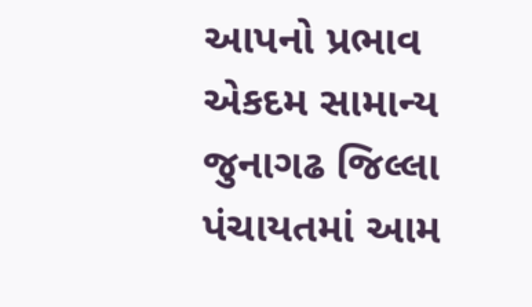આપનો પ્રભાવ એકદમ સામાન્ય
જુનાગઢ જિલ્લા પંચાયતમાં આમ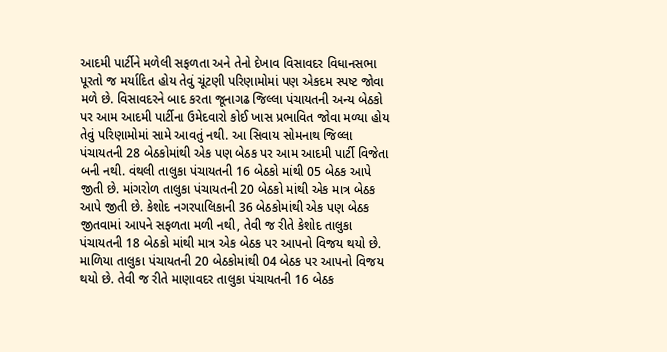આદમી પાર્ટીને મળેલી સફળતા અને તેનો દેખાવ વિસાવદર વિધાનસભા પૂરતો જ મર્યાદિત હોય તેવું ચૂંટણી પરિણામોમાં પણ એકદમ સ્પષ્ટ જોવા મળે છે. વિસાવદરને બાદ કરતા જૂનાગઢ જિલ્લા પંચાયતની અન્ય બેઠકો પર આમ આદમી પાર્ટીના ઉમેદવારો કોઈ ખાસ પ્રભાવિત જોવા મળ્યા હોય તેવું પરિણામોમાં સામે આવતું નથી. આ સિવાય સોમનાથ જિલ્લા પંચાયતની 28 બેઠકોમાંથી એક પણ બેઠક પર આમ આદમી પાર્ટી વિજેતા બની નથી. વંથલી તાલુકા પંચાયતની 16 બેઠકો માંથી 05 બેઠક આપે જીતી છે. માંગરોળ તાલુકા પંચાયતની 20 બેઠકો માંથી એક માત્ર બેઠક આપે જીતી છે. કેશોદ નગરપાલિકાની 36 બેઠકોમાંથી એક પણ બેઠક જીતવામાં આપને સફળતા મળી નથી, તેવી જ રીતે કેશોદ તાલુકા પંચાયતની 18 બેઠકો માંથી માત્ર એક બેઠક પર આપનો વિજય થયો છે. માળિયા તાલુકા પંચાયતની 20 બેઠકોમાંથી 04 બેઠક પર આપનો વિજય થયો છે. તેવી જ રીતે માણાવદર તાલુકા પંચાયતની 16 બેઠક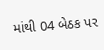માંથી 04 બેઠક પર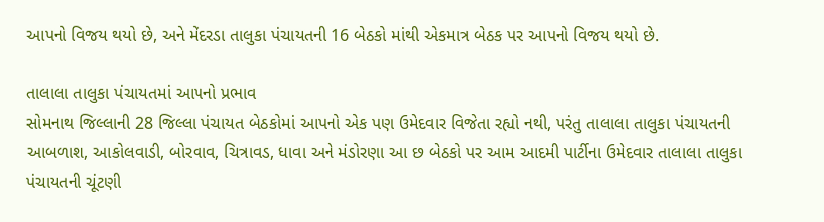આપનો વિજય થયો છે, અને મેંદરડા તાલુકા પંચાયતની 16 બેઠકો માંથી એકમાત્ર બેઠક પર આપનો વિજય થયો છે.

તાલાલા તાલુકા પંચાયતમાં આપનો પ્રભાવ
સોમનાથ જિલ્લાની 28 જિલ્લા પંચાયત બેઠકોમાં આપનો એક પણ ઉમેદવાર વિજેતા રહ્યો નથી, પરંતુ તાલાલા તાલુકા પંચાયતની આબળાશ, આકોલવાડી, બોરવાવ, ચિત્રાવડ, ધાવા અને મંડોરણા આ છ બેઠકો પર આમ આદમી પાર્ટીના ઉમેદવાર તાલાલા તાલુકા પંચાયતની ચૂંટણી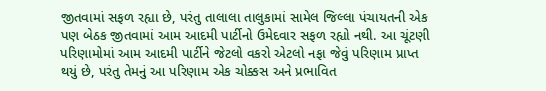જીતવામાં સફળ રહ્યા છે, પરંતુ તાલાલા તાલુકામાં સામેલ જિલ્લા પંચાયતની એક પણ બેઠક જીતવામાં આમ આદમી પાર્ટીનો ઉમેદવાર સફળ રહ્યો નથી. આ ચૂંટણી પરિણામોમાં આમ આદમી પાર્ટીને જેટલો વકરો એટલો નફા જેવું પરિણામ પ્રાપ્ત થયું છે, પરંતુ તેમનું આ પરિણામ એક ચોક્કસ અને પ્રભાવિત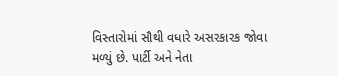વિસ્તારોમાં સૌથી વધારે અસરકારક જોવા મળ્યું છે. પાર્ટી અને નેતા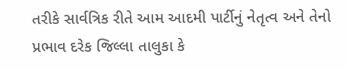તરીકે સાર્વત્રિક રીતે આમ આદમી પાર્ટીનું નેતૃત્વ અને તેનો પ્રભાવ દરેક જિલ્લા તાલુકા કે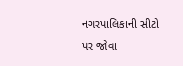નગરપાલિકાની સીટો પર જોવા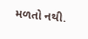મળતો નથી.